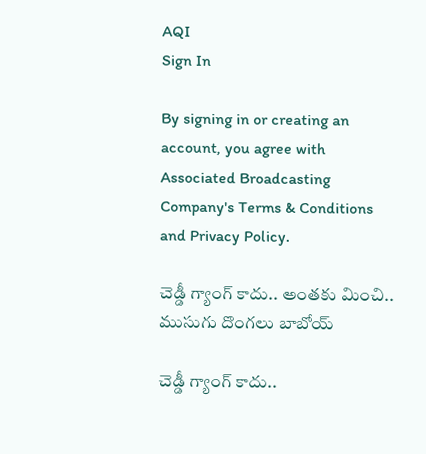AQI
Sign In

By signing in or creating an account, you agree with Associated Broadcasting Company's Terms & Conditions and Privacy Policy.

చెడ్డీ గ్యాంగ్‌ కాదు.. అంతకు మించి.. ముసుగు దొంగలు బాబోయ్‌

చెడ్డీ గ్యాంగ్‌ కాదు..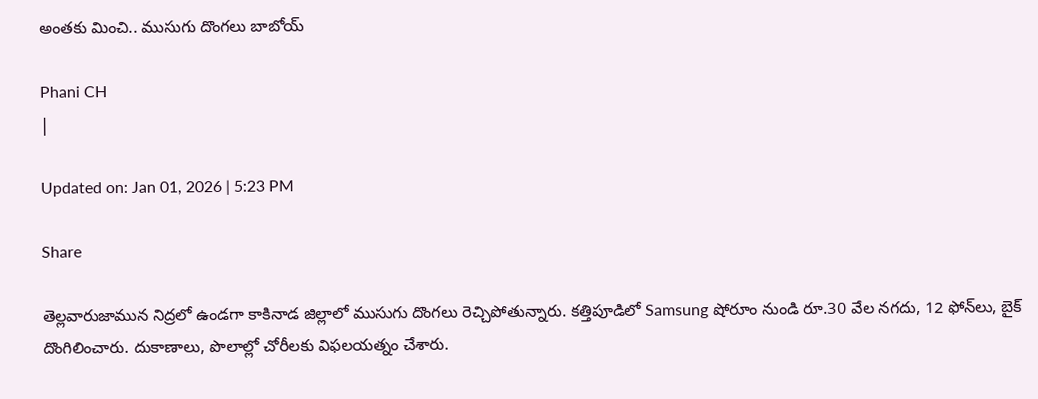అంతకు మించి.. ముసుగు దొంగలు బాబోయ్‌

Phani CH
|

Updated on: Jan 01, 2026 | 5:23 PM

Share

తెల్లవారుజామున నిద్రలో ఉండగా కాకినాడ జిల్లాలో ముసుగు దొంగలు రెచ్చిపోతున్నారు. కత్తిపూడిలో Samsung షోరూం నుండి రూ.30 వేల నగదు, 12 ఫోన్‌లు, బైక్ దొంగిలించారు. దుకాణాలు, పొలాల్లో చోరీలకు విఫలయత్నం చేశారు.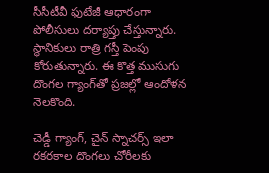సీసీటీవీ ఫుటేజీ ఆధారంగా పోలీసులు దర్యాప్తు చేస్తున్నారు. స్థానికులు రాత్రి గస్తీ పెంపు కోరుతున్నారు. ఈ కొత్త ముసుగు దొంగల గ్యాంగ్‌తో ప్రజల్లో ఆందోళన నెలకొంది.

చెడ్డీ గ్యాంగ్‌, చైన్‌ స్నాచర్స్ ఇలా రకరకాల దొంగలు చోరీలకు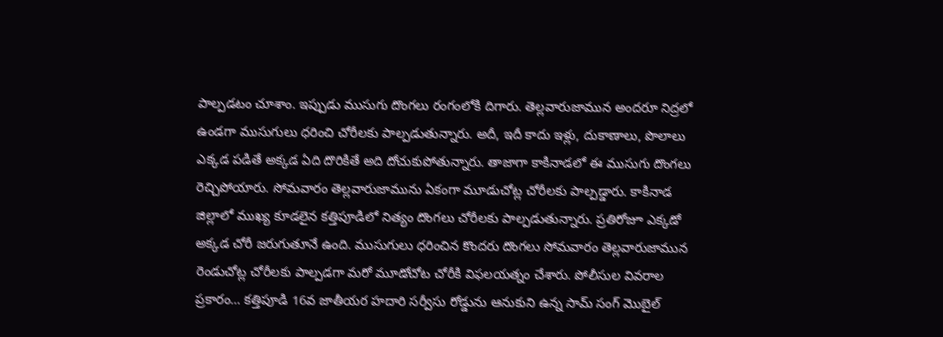పాల్పడటం చూశాం. ఇప్పుడు ముసుగు దొంగలు రంగంలోకి దిగారు. తెల్లవారుజామున అందరూ నిద్రలో ఉండగా ముసుగులు ధరించి చోరీలకు పాల్పడుతున్నారు. అదీ, ఇదీ కాదు ఇళ్లు, దుకాణాలు, పొలాలు ఎక్కడ పడితే అక్కడ ఏది దొరికితే అది దోచుకుపోతున్నారు. తాజాగా కాకినాడలో ఈ ముసుగు దొంగలు రెచ్చిపోయారు. సోమవారం తెల్లవారుజామును ఏకంగా మూడుచోట్ల చోరీలకు పాల్పడ్డారు. కాకినాడ జిల్లాలో ముఖ్య కూడలైన కత్తిపూడిలో నిత్యం దొంగలు చోరీలకు పాల్పడుతున్నారు. ప్రతిరోజూ ఎక్కడో అక్కడ చోరీ జరుగుతూనే ఉంది. ముసుగులు ధరించిన కొందరు దొంగలు సోమవారం తెల్లవారుజామున రెండుచోట్ల చోరీలకు పాల్పడగా మరో మూడోచోట చోరీకి విఫలయత్నం చేశారు. పోలీసుల వివరాల ప్రకారం… కత్తిపూడి 16వ జాతీయర హదారి సర్వీసు రోడ్డును ఆనుకుని ఉన్న సామ్ సంగ్ మొబైల్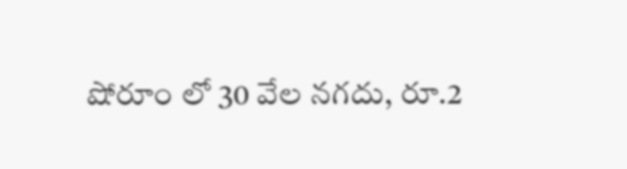షోరూం లో 30 వేల నగదు, రూ.2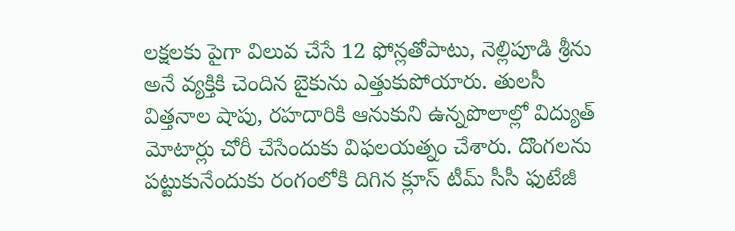లక్షలకు పైగా విలువ చేసే 12 ఫోన్లతోపాటు, నెల్లిపూడి శ్రీను అనే వ్యక్తికి చెందిన బైకును ఎత్తుకుపోయారు. తులసీ విత్తనాల షాపు, రహదారికి ఆనుకుని ఉన్నపొలాల్లో విద్యుత్ మోటార్లు చోరీ చేసేందుకు విఫలయత్నం చేశారు. దొంగలను పట్టుకునేందుకు రంగంలోకి దిగిన క్లూస్ టీమ్ సీసీ ఫుటేజీ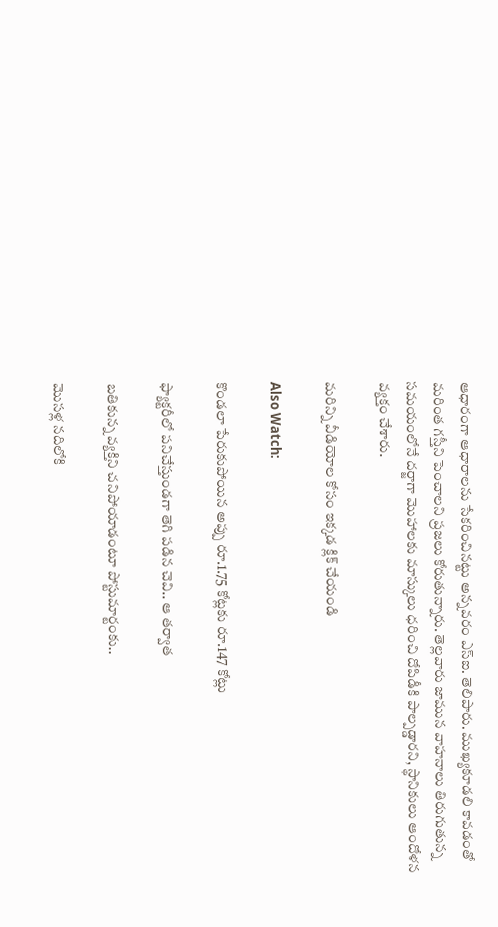ఆధారంగా ఆధారాలను సేకరించినట్టు అన్నవరం ఎస్ఐ. తెలిపారు. ముఖ్యకూడలి కావడంతో మరింత గస్తీని పెంచాలని ప్రజలు కోరుతున్నారు. తెల్లవారు జామున వాహనాలు తిరుగుతున్న సమయంలోనే దర్జాగా మొహాలకు మాస్కులు ధరించి దోపిడీకి పాల్పడ్డారని, స్థానికులు ఆందోళన వ్యక్తం చేశారు.

మరిన్ని వీడియోల కోసం ఇక్కడ క్లిక్ చేయండి

Also Watch:

కొండలా పేరుకుపోయిన అప్పు రూ.1.75 కోట్లకు రూ.147 కోట్లు

ఫ్యాక్టరీలో పనిచేస్తుండగా తెగి పడిన చెవి.. ఆ తర్వాత

బతికున్న వ్యక్తిని చనిపోయాడంటూ పోస్టుమార్టంకు..

మొసళ్ల నదిలోకి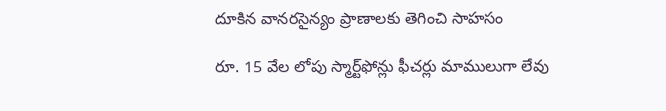దూకిన వానరసైన్యం ప్రాణాలకు తెగించి సాహసం

రూ. 15 వేల లోపు స్మార్ట్‌ఫోన్లు ఫీచర్లు మాములుగా లేవు